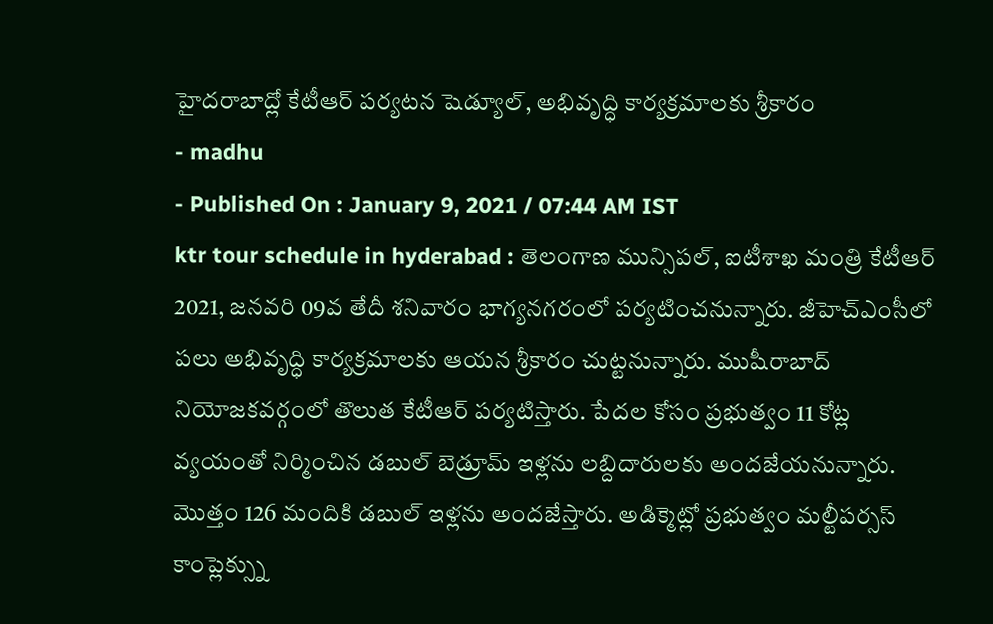హైదరాబాద్లో కేటీఆర్ పర్యటన షెడ్యూల్, అభివృద్ధి కార్యక్రమాలకు శ్రీకారం
- madhu
- Published On : January 9, 2021 / 07:44 AM IST
ktr tour schedule in hyderabad : తెలంగాణ మున్సిపల్, ఐటీశాఖ మంత్రి కేటీఆర్ 2021, జనవరి 09వ తేదీ శనివారం భాగ్యనగరంలో పర్యటించనున్నారు. జీహెచ్ఎంసీలో పలు అభివృద్ధి కార్యక్రమాలకు ఆయన శ్రీకారం చుట్టనున్నారు. ముషీరాబాద్ నియోజకవర్గంలో తొలుత కేటీఆర్ పర్యటిస్తారు. పేదల కోసం ప్రభుత్వం 11 కోట్ల వ్యయంతో నిర్మించిన డబుల్ బెడ్రూమ్ ఇళ్లను లబ్దిదారులకు అందజేయనున్నారు. మొత్తం 126 మందికి డబుల్ ఇళ్లను అందజేస్తారు. అడిక్మెట్లో ప్రభుత్వం మల్టీపర్సస్ కాంప్లెక్స్ను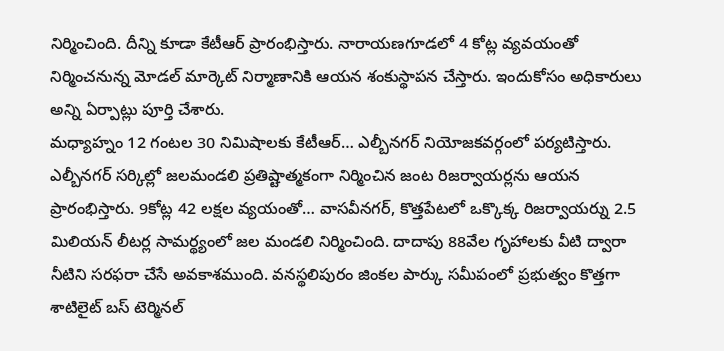నిర్మించింది. దీన్ని కూడా కేటీఆర్ ప్రారంభిస్తారు. నారాయణగూడలో 4 కోట్ల వ్యవయంతో నిర్మించనున్న మోడల్ మార్కెట్ నిర్మాణానికి ఆయన శంకుస్థాపన చేస్తారు. ఇందుకోసం అధికారులు అన్ని ఏర్పాట్లు పూర్తి చేశారు.
మధ్యాహ్నం 12 గంటల 30 నిమిషాలకు కేటీఆర్… ఎల్బీనగర్ నియోజకవర్గంలో పర్యటిస్తారు. ఎల్బీనగర్ సర్కిల్లో జలమండలి ప్రతిష్టాత్మకంగా నిర్మించిన జంట రిజర్వాయర్లను ఆయన ప్రారంభిస్తారు. 9కోట్ల 42 లక్షల వ్యయంతో… వాసవీనగర్, కొత్తపేటలో ఒక్కొక్క రిజర్వాయర్ను 2.5 మిలియన్ లీటర్ల సామర్థ్యంలో జల మండలి నిర్మించింది. దాదాపు 88వేల గృహాలకు వీటి ద్వారా నీటిని సరఫరా చేసే అవకాశముంది. వనస్థలిపురం జింకల పార్కు సమీపంలో ప్రభుత్వం కొత్తగా శాటిలైట్ బస్ టెర్మినల్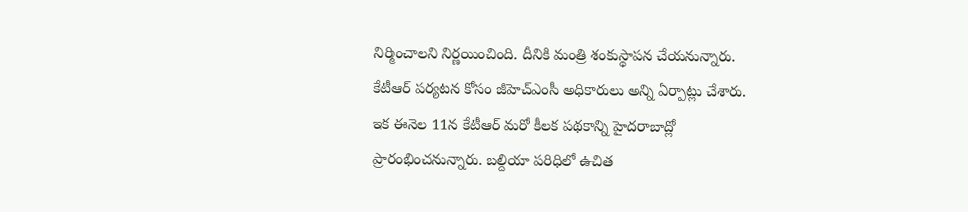నిర్మించాలని నిర్ణయించింది. దీనికి మంత్రి శంకుస్థాపన చేయనున్నారు. కేటీఆర్ పర్యటన కోసం జీహెచ్ఎంసీ అధికారులు అన్ని ఏర్పాట్లు చేశారు.
ఇక ఈనెల 11న కేటీఆర్ మరో కీలక పథకాన్ని హైదరాబాద్లో ప్రారంభించనున్నారు. బల్దియా పరిధిలో ఉచిత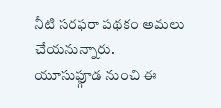నీటి సరఫరా పథకం అమలు చేయనున్నారు. యూసుఫ్గూడ నుంచి ఈ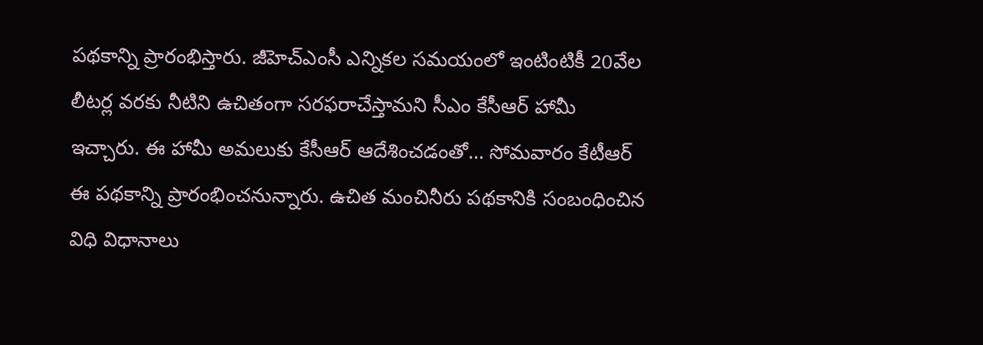పథకాన్ని ప్రారంభిస్తారు. జీహెచ్ఎంసీ ఎన్నికల సమయంలో ఇంటింటికీ 20వేల లీటర్ల వరకు నీటిని ఉచితంగా సరఫరాచేస్తామని సీఎం కేసీఆర్ హామీ ఇచ్చారు. ఈ హామీ అమలుకు కేసీఆర్ ఆదేశించడంతో… సోమవారం కేటీఆర్ ఈ పథకాన్ని ప్రారంభించనున్నారు. ఉచిత మంచినీరు పథకానికి సంబంధించిన విధి విధానాలు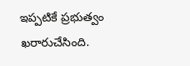ఇప్పటికే ప్రభుత్వం ఖరారుచేసింది.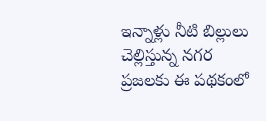ఇన్నాళ్లు నీటి బిల్లులు చెల్లిస్తున్న నగర ప్రజలకు ఈ పథకంలో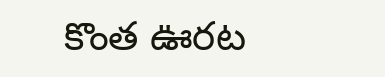కొంత ఊరట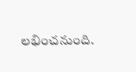లభించనుంది.